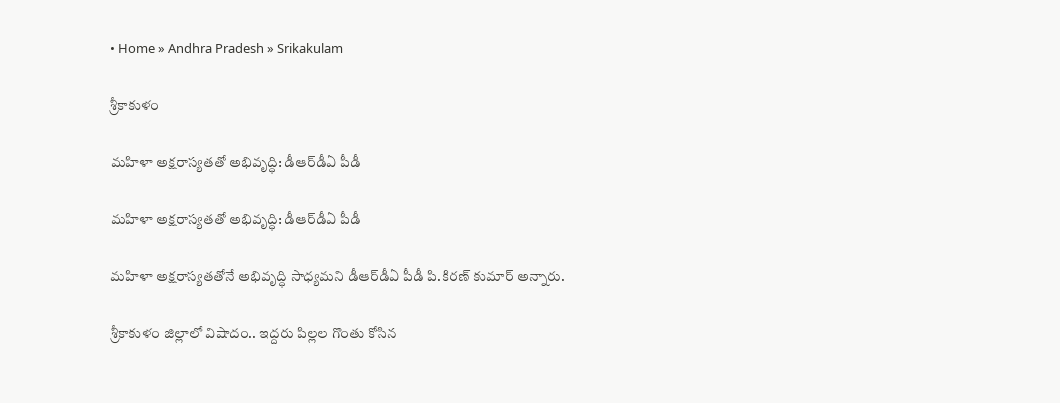• Home » Andhra Pradesh » Srikakulam

శ్రీకాకుళం

మహిళా అక్షరాస్యతతో అభివృద్ధి: డీఆర్‌డీఏ పీడీ

మహిళా అక్షరాస్యతతో అభివృద్ధి: డీఆర్‌డీఏ పీడీ

మహిళా అక్షరాస్యతతోనే అభివృద్ధి సాధ్యమని డీఆర్‌డీఏ పీడీ పి.కిరణ్‌ కుమార్‌ అన్నారు.

శ్రీకాకుళం జిల్లాలో విషాదం.. ఇద్దరు పిల్లల గొంతు కోసిన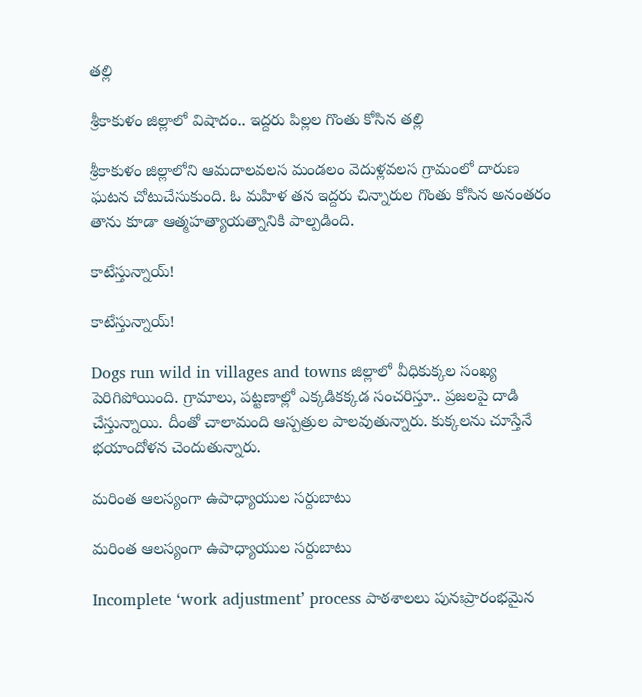తల్లి

శ్రీకాకుళం జిల్లాలో విషాదం.. ఇద్దరు పిల్లల గొంతు కోసిన తల్లి

శ్రీకాకుళం జిల్లాలోని ఆమదాలవలస మండలం వెదుళ్లవలస గ్రామంలో దారుణ ఘటన చోటుచేసుకుంది. ఓ మహిళ తన ఇద్దరు చిన్నారుల గొంతు కోసిన అనంతరం తాను కూడా ఆత్మహత్యాయత్నానికి పాల్పడింది.

కాటేస్తున్నాయ్‌!

కాటేస్తున్నాయ్‌!

Dogs run wild in villages and towns జిల్లాలో వీధికుక్కల సంఖ్య పెరిగిపోయింది. గ్రామాలు, పట్టణాల్లో ఎక్కడికక్కడ సంచరిస్తూ.. ప్రజలపై దాడి చేస్తున్నాయి. దీంతో చాలామంది ఆస్పత్రుల పాలవుతున్నారు. కుక్కలను చూస్తేనే భయాందోళన చెందుతున్నారు.

మరింత ఆలస్యంగా ఉపాధ్యాయుల సర్దుబాటు

మరింత ఆలస్యంగా ఉపాధ్యాయుల సర్దుబాటు

Incomplete ‘work adjustment’ process పాఠశాలలు పునఃప్రారంభమైన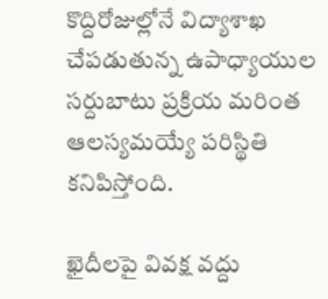కొద్దిరోజుల్లోనే విద్యాశాఖ చేపడుతున్న ఉపాధ్యాయుల సర్దుబాటు ప్రక్రియ మరింత ఆలస్యమయ్యే పరిస్థితి కనిపిస్తోంది.

ఖైదీలపై వివక్ష వద్దు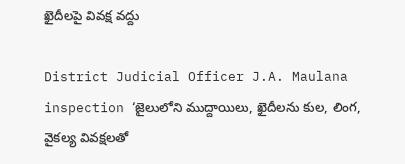ఖైదీలపై వివక్ష వద్దు

District Judicial Officer J.A. Maulana inspection ‘జైలులోని ముద్దాయిలు, ఖైదీలను కుల, లింగ, వైకల్య వివక్షలతో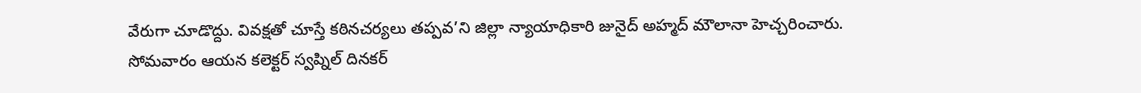వేరుగా చూడొద్దు. వివక్షతో చూస్తే కఠినచర్యలు తప్పవ’ని జిల్లా న్యాయాధికారి జునైద్‌ అహ్మద్‌ మౌలానా హెచ్చరించారు. సోమవారం ఆయన కలెక్టర్‌ స్వప్నిల్‌ దినకర్‌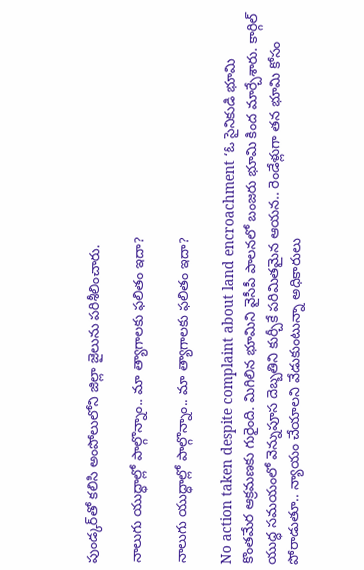పుండ్కర్‌తో కలిసి అంపోలులోని జిల్లా జైలును పరిశీలించారు.

నాలుగు యుద్ధాల్లో పాల్గొన్నాం.. మా త్యాగాలకు ఫలితం ఇదా?

నాలుగు యుద్ధాల్లో పాల్గొన్నాం.. మా త్యాగాలకు ఫలితం ఇదా?

No action taken despite complaint about land encroachment ‘ఓ సైనికుడి భూమి కొంతమేర ఆక్రమణకు గురైంది. మిగిలిన భూమిని వైసీపీ పాలనలో బంజరు భూమి కింద మార్చేశారు. కార్గిల్‌ యుద్ధ సమయంలో వెన్నుపూస దెబ్బతిని కుర్చీకే పరిమితమైన ఆయన.. రెండేళ్లుగా తన భూమి కోసం పోరాడుతూ.. న్యాయం చేయాలని వేడుకుంటున్నా అధికారులు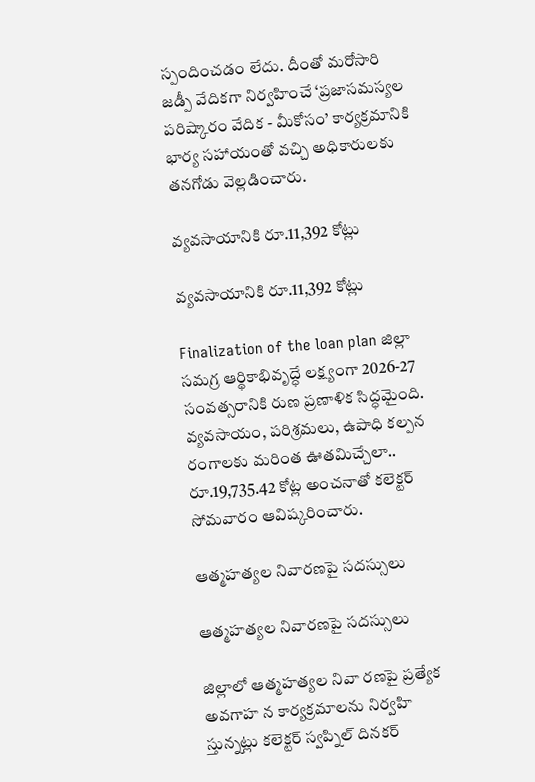స్పందించడం లేదు. దీంతో మరోసారి జడ్పీ వేదికగా నిర్వహించే ‘ప్రజాసమస్యల పరిష్కారం వేదిక - మీకోసం’ కార్యక్రమానికి భార్య సహాయంతో వచ్చి అధికారులకు తనగోడు వెల్లడించారు.

వ్యవసాయానికి రూ.11,392 కోట్లు

వ్యవసాయానికి రూ.11,392 కోట్లు

Finalization of the loan plan జిల్లా సమగ్ర ఆర్థికాభివృద్ధే లక్ష్యంగా 2026-27 సంవత్సరానికి రుణ ప్రణాళిక సిద్ధమైంది. వ్యవసాయం, పరిశ్రమలు, ఉపాధి కల్పన రంగాలకు మరింత ఊతమిచ్చేలా.. రూ.19,735.42 కోట్ల అంచనాతో కలెక్టర్‌ సోమవారం ఆవిష్కరించారు.

ఆత్మహత్యల నివారణపై సదస్సులు

ఆత్మహత్యల నివారణపై సదస్సులు

జిల్లాలో ఆత్మహత్యల నివా రణపై ప్రత్యేక అవగాహ న కార్యక్రమాలను నిర్వహి స్తున్నట్లు కలెక్టర్‌ స్వప్నిల్‌ దినకర్‌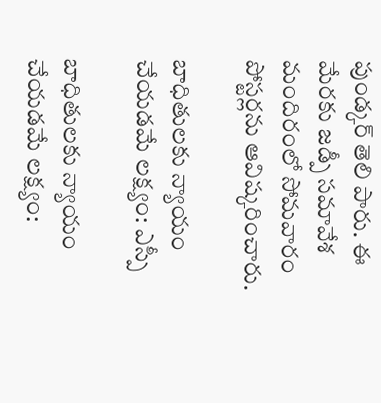పుండ్కర్‌ తెలి పారు. ఈ మేరకు జడ్పీ సమావేశ మందిరంలో సోమవారం పోస్టర్లను ఆవిష్కరించారు.

బాధితులకు న్యాయం చేయడమే లక్ష్యం: ఎస్పీ

బాధితులకు న్యాయం చేయడమే లక్ష్యం: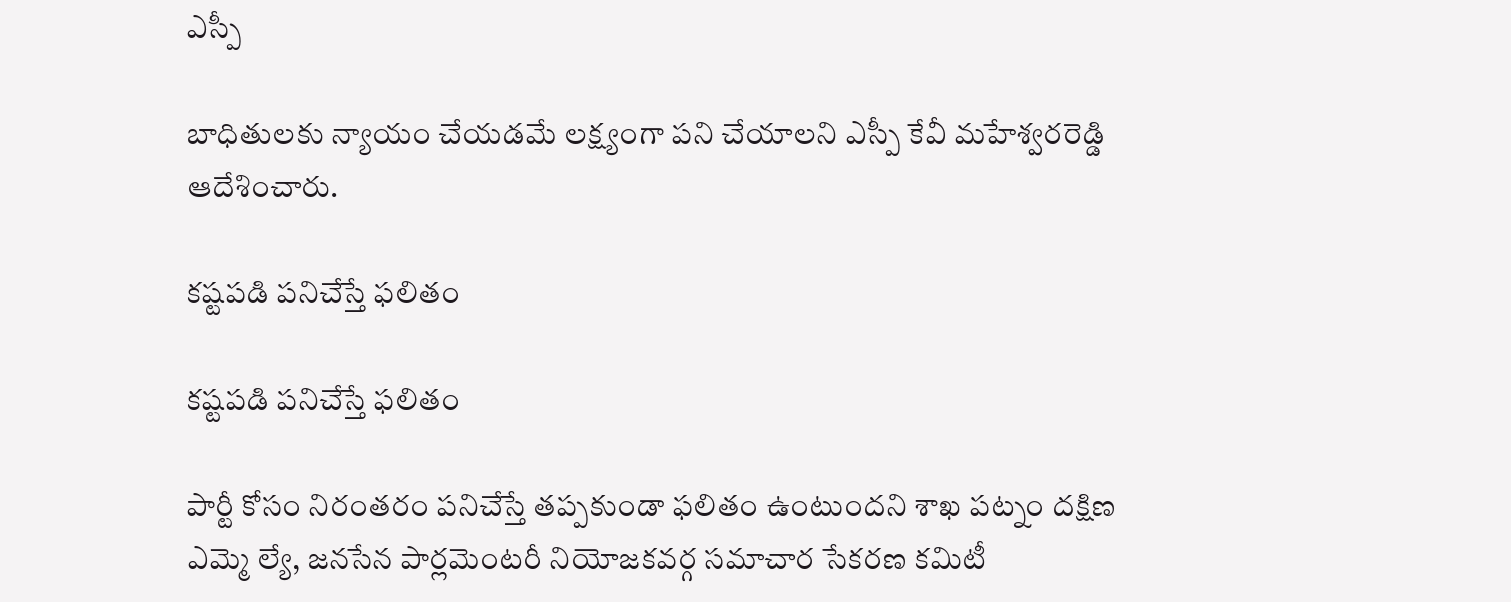ఎస్పీ

బాధితులకు న్యాయం చేయడమే లక్ష్యంగా పని చేయాలని ఎస్పీ కేవీ మహేశ్వరరెడ్డి ఆదేశించారు.

కష్టపడి పనిచేస్తే ఫలితం

కష్టపడి పనిచేస్తే ఫలితం

పార్టీ కోసం నిరంతరం పనిచేస్తే తప్పకుండా ఫలితం ఉంటుందని శాఖ పట్నం దక్షిణ ఎమ్మె ల్యే, జనసేన పార్లమెంటరీ నియోజకవర్గ సమాచార సేకరణ కమిటీ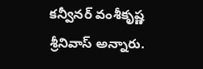కన్వీనర్‌ వంశీకృష్ణ శ్రీనివాస్‌ అన్నారు.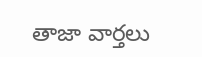తాజా వార్తలు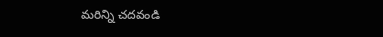మరిన్ని చదవండి